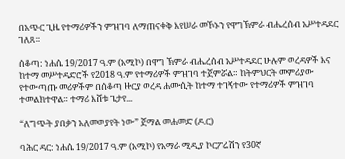በአጭር ጊዜ የተማሪዎችን ምዝገባ ለማጠናቀቅ እየሠራ መኾኑን የዋግኽምራ ብሔረሰብ አሥተዳደር ገለጸ።

ሰቆጣ: ነሐሴ 19/2017 ዓ.ም (አሚኮ) በዋግ ኽምራ ብሔረሰብ አሥተዳደር ሁሉም ወረዳዎች እና ከተማ መሥተዳድሮች የ2018 ዓ.ም የተማሪዎች ምዝገባ ተጀምሯል። ከትምህርት መምሪያው የተውጣጡ መሪዎችም በሰቆጣ ዙርያ ወረዳ ሐሙሲት ከተማ ተገኝተው የተማሪዎች ምዝገባ ተመልክተዋል። ተማሪ እሸቱ ጌታየ...

“ለግጭት ያበቃን አለመወያየት ነው” ጀማል መሐመድ (ዶ.ር)

ባሕር ዳር: ነሐሴ 19/2017 ዓ.ም (አሚኮ) የአማራ ሚዲያ ኮርፖሬሽን የ30ኛ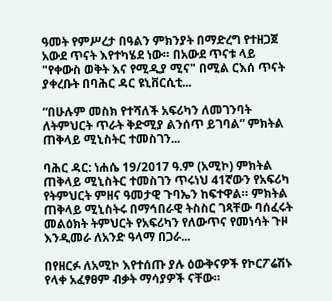ዓመት የምሥረታ በዓልን ምክንያት በማድረግ የተዘጋጀ አውደ ጥናት እየተካሄደ ነው። በአውደ ጥናቱ ላይ "የቀውስ ወቅት እና የሚዲያ ሚና" በሚል ርእሰ ጥናት ያቀረቡት በባሕር ዳር ዩኒቨርሲቲ...

“በሁሉም መስክ የተሻለች አፍሪካን ለመገንባት ለትምህርት ጥራት ቅድሚያ ልንሰጥ ይገባል” ምክትል ጠቅላይ ሚኒስትር ተመስገን...

ባሕር ዳር: ነሐሴ 19/2017 ዓ.ም (አሚኮ) ምክትል ጠቅላይ ሚኒስትር ተመስገን ጥሩነህ 41ኛውን የአፍሪካ የትምህርት ምዘና ዓመታዊ ጉባኤን ከፍተዋል። ምክትል ጠቅላይ ሚኒስትሩ በማኅበራዊ ትስስር ገጻቸው ባሰፈሩት መልዕክት ትምህርት የአፍሪካን የለውጥና የመነሳት ጉዞ እንዲመራ ለአንድ ዓላማ በጋራ...

በየዘርፉ ለአሚኮ እየተሰጡ ያሉ ዕውቅናዎች የኮርፖሬሽኑ የላቀ አፈፃፀም ብቃት ማሳያዎች ናቸው።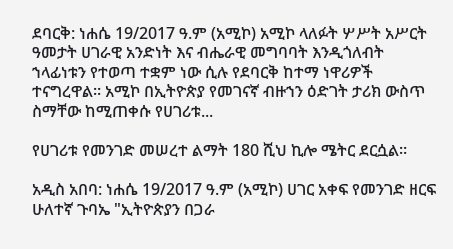ደባርቅ: ነሐሴ 19/2017 ዓ.ም (አሚኮ) አሚኮ ላለፉት ሦሥት አሥርት ዓመታት ሀገራዊ አንድነት እና ብሔራዊ መግባባት እንዲጎለብት ኀላፊነቱን የተወጣ ተቋም ነው ሲሉ የደባርቅ ከተማ ነዋሪዎች ተናግረዋል። አሚኮ በኢትዮጵያ የመገናኛ ብዙኀን ዕድገት ታሪክ ውስጥ ስማቸው ከሚጠቀሱ የሀገሪቱ...

የሀገሪቱ የመንገድ መሠረተ ልማት 180 ሺህ ኪሎ ሜትር ደርሷል።

አዲስ አበባ: ነሐሴ 19/2017 ዓ.ም (አሚኮ) ሀገር አቀፍ የመንገድ ዘርፍ ሁለተኛ ጉባኤ "ኢትዮጵያን በጋራ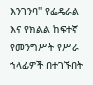እንገንባ" የፌዴራል እና የክልል ከፍተኛ የመንግሥት የሥራ ኀላፊዎች በተገኙበት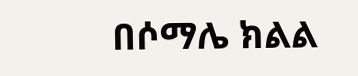በሶማሌ ክልል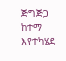ጅግጅጋ ከተማ እየተካሄደ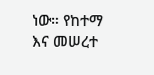ነው። የከተማ እና መሠረተ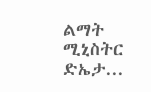ልማት ሚኒስትር ድኤታ...